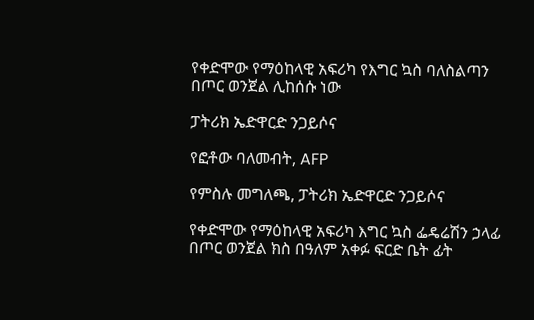የቀድሞው የማዕከላዊ አፍሪካ የእግር ኳስ ባለስልጣን በጦር ወንጀል ሊከሰሱ ነው

ፓትሪክ ኤድዋርድ ንጋይሶና

የፎቶው ባለመብት, AFP

የምስሉ መግለጫ, ፓትሪክ ኤድዋርድ ንጋይሶና

የቀድሞው የማዕከላዊ አፍሪካ እግር ኳስ ፌዴሬሽን ኃላፊ በጦር ወንጀል ክስ በዓለም አቀፉ ፍርድ ቤት ፊት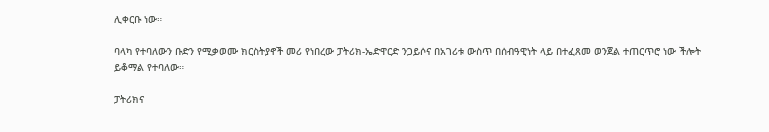ሊቀርቡ ነው።

ባላካ የተባለውን ቡድን የሚቃወሙ ክርስትያኖች መሪ የነበረው ፓትሪክ-ኤድዋርድ ንጋይሶና በአገሪቱ ውስጥ በሰብዓዊነት ላይ በተፈጸመ ወንጀል ተጠርጥሮ ነው ችሎት ይቆማል የተባለው።

ፓትሪክና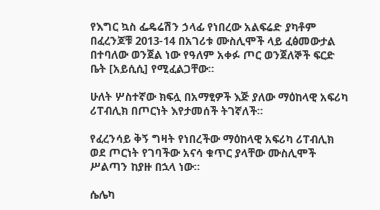የእግር ኳስ ፌዴሬሽን ኃላፊ የነበረው አልፍሬድ ያካቶም በፈረንጆቹ 2013-14 በአገሪቱ ሙስሊሞች ላይ ፈፅመውታል በተባለው ወንጀል ነው የዓለም አቀፉ ጦር ወንጀለኞች ፍርድ ቤት [አይሲሲ] የሚፈልጋቸው።

ሁለት ሦስተኛው ክፍሏ በአማፂዎች እጅ ያለው ማዕከላዊ አፍሪካ ሪፐብሊክ በጦርነት እየታመሰች ትገኛለች።

የፈረንሳይ ቅኝ ግዛት የነበረችው ማዕከላዊ አፍሪካ ሪፐብሊክ ወደ ጦርነት የገባችው አናሳ ቁጥር ያላቸው ሙስሊሞች ሥልጣን ከያዙ በኋላ ነው።

ሴሌካ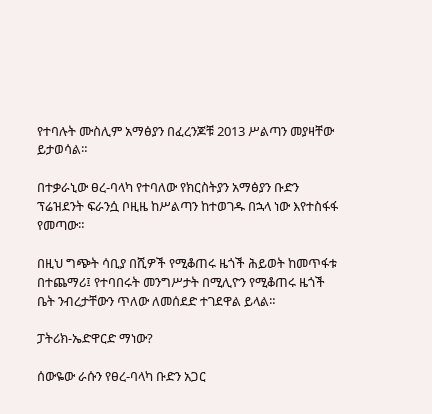የተባሉት ሙስሊም አማፅያን በፈረንጆቹ 2013 ሥልጣን መያዛቸው ይታወሳል።

በተቃራኒው ፀረ-ባላካ የተባለው የክርስትያን አማፅያን ቡድን ፕሬዝደንት ፍራንሷ ቦዚዜ ከሥልጣን ከተወገዱ በኋላ ነው እየተስፋፋ የመጣው።

በዚህ ግጭት ሳቢያ በሺዎች የሚቆጠሩ ዜጎች ሕይወት ከመጥፋቱ በተጨማሪ፤ የተባበሩት መንግሥታት በሚሊዮን የሚቆጠሩ ዜጎች ቤት ንብረታቸውን ጥለው ለመሰደድ ተገደዋል ይላል።

ፓትሪክ-ኤድዋርድ ማነው?

ሰውዬው ራሱን የፀረ-ባላካ ቡድን አጋር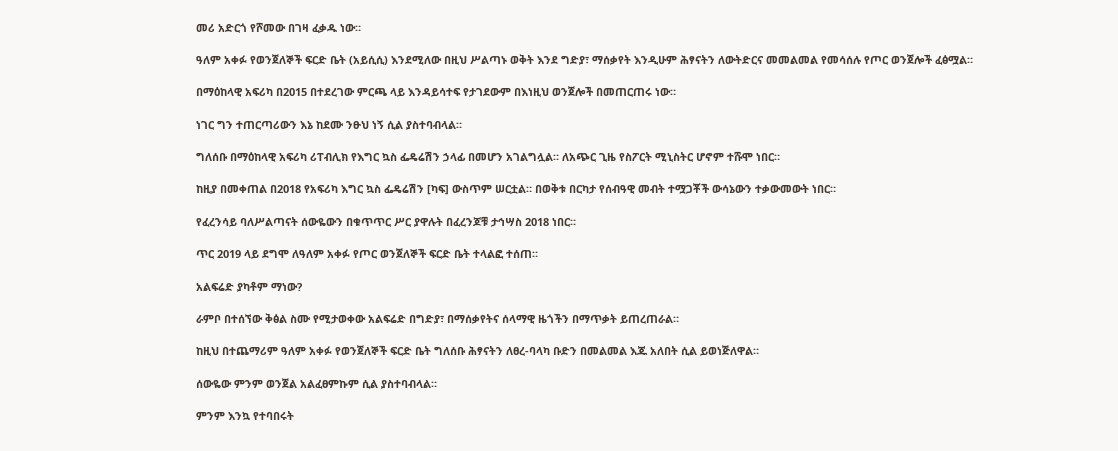መሪ አድርጎ የሾመው በገዛ ፈቃዱ ነው።

ዓለም አቀፉ የወንጀለኞች ፍርድ ቤት (አይሲሲ) እንደሚለው በዚህ ሥልጣኑ ወቅት እንደ ግድያ፣ ማሰቃየት እንዲሁም ሕፃናትን ለውትድርና መመልመል የመሳሰሉ የጦር ወንጀሎች ፈፅሟል።

በማዕከላዊ አፍሪካ በ2015 በተደረገው ምርጫ ላይ እንዳይሳተፍ የታገደውም በእነዚህ ወንጀሎች በመጠርጠሩ ነው።

ነገር ግን ተጠርጣሪውን እኔ ከደሙ ንፁህ ነኝ ሲል ያስተባብላል።

ግለሰቡ በማዕከላዊ አፍሪካ ሪፐብሊክ የእግር ኳስ ፌዴሬሽን ኃላፊ በመሆን አገልግሏል። ለአጭር ጊዜ የስፖርት ሚኒስትር ሆኖም ተሹሞ ነበር።

ከዚያ በመቀጠል በ2018 የአፍሪካ እግር ኳስ ፌዴሬሽን [ካፍ] ውስጥም ሠርቷል። በወቅቱ በርካታ የሰብዓዊ መብት ተሟጋቾች ውሳኔውን ተቃውመውት ነበር።

የፈረንሳይ ባለሥልጣናት ሰውዬውን በቁጥጥር ሥር ያዋሉት በፈረንጆቹ ታኅሣስ 2018 ነበር።

ጥር 2019 ላይ ደግሞ ለዓለም አቀፉ የጦር ወንጀለኞች ፍርድ ቤት ተላልፎ ተሰጠ።

አልፍሬድ ያካቶም ማነው?

ራምቦ በተሰኘው ቅፅል ስሙ የሚታወቀው አልፍሬድ በግድያ፣ በማሰቃየትና ሰላማዊ ዜጎችን በማጥቃት ይጠረጠራል።

ከዚህ በተጨማሪም ዓለም አቀፉ የወንጀለኞች ፍርድ ቤት ግለሰቡ ሕፃናትን ለፀረ-ባላካ ቡድን በመልመል እጁ አለበት ሲል ይወነጅለዋል።

ሰውዬው ምንም ወንጀል አልፈፀምኩም ሲል ያስተባብላል።

ምንም እንኳ የተባበሩት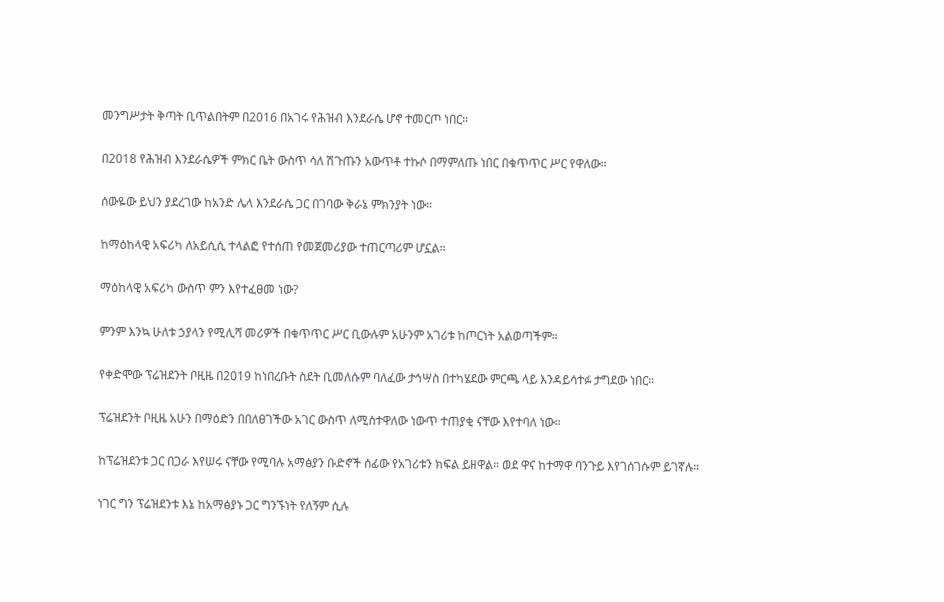መንግሥታት ቅጣት ቢጥልበትም በ2016 በአገሩ የሕዝብ እንደራሴ ሆኖ ተመርጦ ነበር።

በ2018 የሕዝብ እንደራሴዎች ምክር ቤት ውስጥ ሳለ ሽጉጡን አውጥቶ ተኩሶ በማምለጡ ነበር በቁጥጥር ሥር የዋለው።

ሰውዬው ይህን ያደረገው ከአንድ ሌላ እንደራሴ ጋር በገባው ቅራኔ ምክንያት ነው።

ከማዕከላዊ አፍሪካ ለአይሲሲ ተላልፎ የተሰጠ የመጀመሪያው ተጠርጣሪም ሆኗል።

ማዕከላዊ አፍሪካ ውስጥ ምን እየተፈፀመ ነው?

ምንም እንኳ ሁለቱ ኃያላን የሚሊሻ መሪዎች በቁጥጥር ሥር ቢውሉም አሁንም አገሪቱ ከጦርነት አልወጣችም።

የቀድሞው ፕሬዝደንት ቦዚዜ በ2019 ከነበረቡት ስደት ቢመለሱም ባለፈው ታኅሣስ በተካሄደው ምርጫ ላይ እንዳይሳተፉ ታግደው ነበር።

ፕሬዝደንት ቦዚዜ አሁን በማዕድን በበለፀገችው አገር ውስጥ ለሚስተዋለው ነውጥ ተጠያቂ ናቸው እየተባለ ነው።

ከፕሬዝደንቱ ጋር በጋራ እየሠሩ ናቸው የሚባሉ አማፅያን ቡድኖች ሰፊው የአገሪቱን ክፍል ይዘዋል። ወደ ዋና ከተማዋ ባንጉይ እየገሰገሱም ይገኛሉ።

ነገር ግን ፕሬዝደንቱ እኔ ከአማፅያኑ ጋር ግንኙነት የለኝም ሲሉ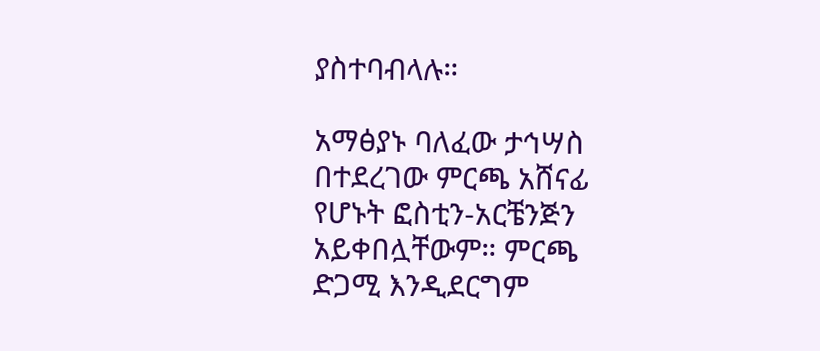ያስተባብላሉ።

አማፅያኑ ባለፈው ታኅሣስ በተደረገው ምርጫ አሸናፊ የሆኑት ፎስቲን-አርቼንጅን አይቀበሏቸውም። ምርጫ ድጋሚ እንዲደርግም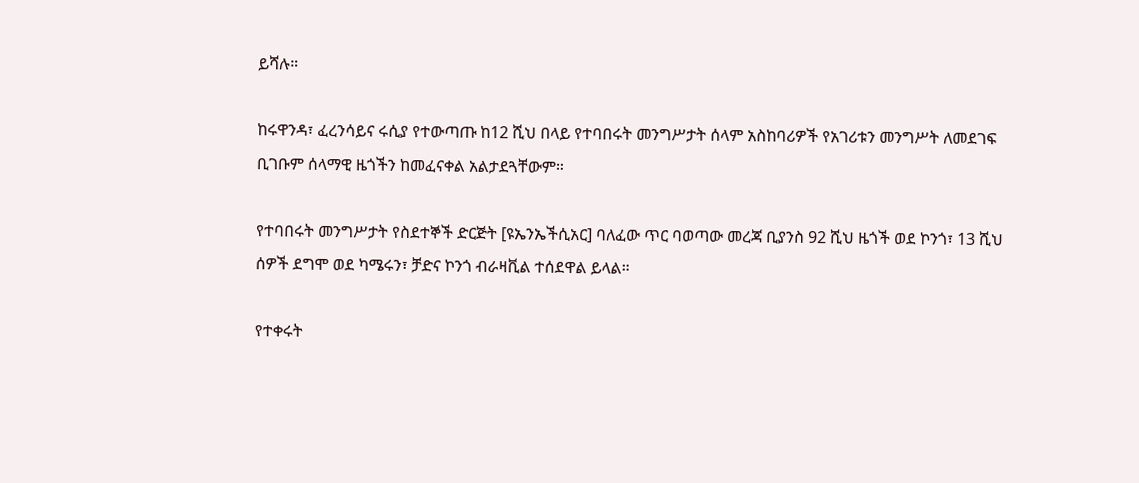ይሻሉ።

ከሩዋንዳ፣ ፈረንሳይና ሩሲያ የተውጣጡ ከ12 ሺህ በላይ የተባበሩት መንግሥታት ሰላም አስከባሪዎች የአገሪቱን መንግሥት ለመደገፍ ቢገቡም ሰላማዊ ዜጎችን ከመፈናቀል አልታደጓቸውም።

የተባበሩት መንግሥታት የስደተኞች ድርጅት [ዩኤንኤችሲአር] ባለፈው ጥር ባወጣው መረጃ ቢያንስ 92 ሺህ ዜጎች ወደ ኮንጎ፣ 13 ሺህ ሰዎች ደግሞ ወደ ካሜሩን፣ ቻድና ኮንጎ ብራዛቪል ተሰደዋል ይላል።

የተቀሩት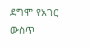ደግሞ የአገር ውስጥ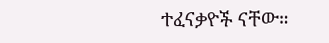ተፈናቃዮች ናቸው።